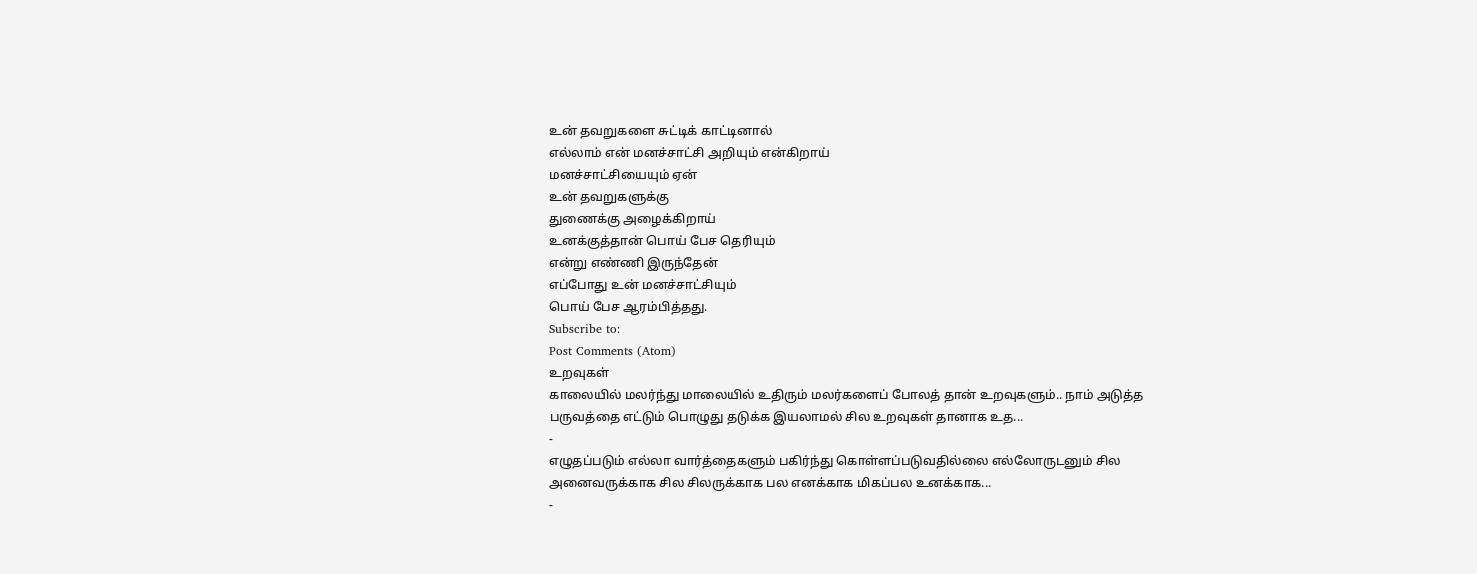உன் தவறுகளை சுட்டிக் காட்டினால்
எல்லாம் என் மனச்சாட்சி அறியும் என்கிறாய்
மனச்சாட்சியையும் ஏன்
உன் தவறுகளுக்கு
துணைக்கு அழைக்கிறாய்
உனக்குத்தான் பொய் பேச தெரியும்
என்று எண்ணி இருந்தேன்
எப்போது உன் மனச்சாட்சியும்
பொய் பேச ஆரம்பித்தது.
Subscribe to:
Post Comments (Atom)
உறவுகள்
காலையில் மலர்ந்து மாலையில் உதிரும் மலர்களைப் போலத் தான் உறவுகளும்.. நாம் அடுத்த பருவத்தை எட்டும் பொழுது தடுக்க இயலாமல் சில உறவுகள் தானாக உத...
-
எழுதப்படும் எல்லா வார்த்தைகளும் பகிர்ந்து கொள்ளப்படுவதில்லை எல்லோருடனும் சில அனைவருக்காக சில சிலருக்காக பல எனக்காக மிகப்பல உனக்காக...
-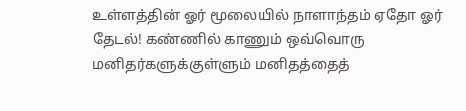உள்ளத்தின் ஓர் மூலையில் நாளாந்தம் ஏதோ ஓர் தேடல்! கண்ணில் காணும் ஒவ்வொரு மனிதர்களுக்குள்ளும் மனிதத்தைத்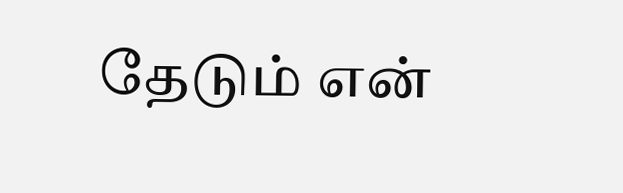தேடும் என்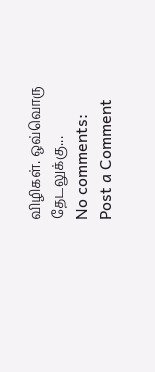விழிகள். ஒவ்வொரு தேடலுக்கு...
No comments:
Post a Comment